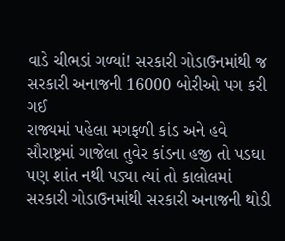વાડે ચીભડાં ગળ્યાં! સરકારી ગોડાઉનમાંથી જ સરકારી અનાજની 16000 બોરીઓ પગ કરી ગઈ
રાજ્યમાં પહેલા મગફળી કાંડ અને હવે સૌરાષ્ટ્રમાં ગાજેલા તુવેર કાંડના હજી તો પડઘા પણ શાંત નથી પડ્યા ત્યાં તો કાલોલમાં સરકારી ગોડાઉનમાંથી સરકારી અનાજની થોડી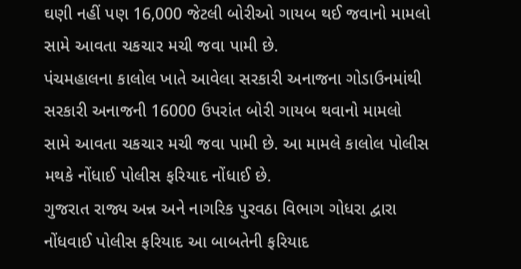ઘણી નહીં પણ 16,000 જેટલી બોરીઓ ગાયબ થઈ જવાનો મામલો સામે આવતા ચકચાર મચી જવા પામી છે.
પંચમહાલના કાલોલ ખાતે આવેલા સરકારી અનાજના ગોડાઉનમાંથી સરકારી અનાજની 16000 ઉપરાંત બોરી ગાયબ થવાનો મામલો સામે આવતા ચકચાર મચી જવા પામી છે. આ મામલે કાલોલ પોલીસ મથકે નોંધાઈ પોલીસ ફરિયાદ નોંધાઈ છે.
ગુજરાત રાજ્ય અન્ન અને નાગરિક પુરવઠા વિભાગ ગોધરા દ્વારા નોંધવાઈ પોલીસ ફરિયાદ આ બાબતેની ફરિયાદ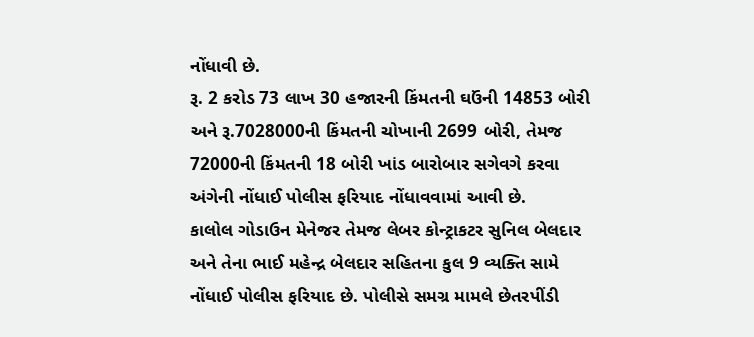નોંધાવી છે.
રૂ. 2 કરોડ 73 લાખ 30 હજારની કિંમતની ઘઉંની 14853 બોરી અને રૂ.7028000ની કિંમતની ચોખાની 2699 બોરી, તેમજ 72000ની કિંમતની 18 બોરી ખાંડ બારોબાર સગેવગે કરવા અંગેની નોંધાઈ પોલીસ ફરિયાદ નોંધાવવામાં આવી છે.
કાલોલ ગોડાઉન મેનેજર તેમજ લેબર કોન્ટ્રાકટર સુનિલ બેલદાર અને તેના ભાઈ મહેન્દ્ર બેલદાર સહિતના કુલ 9 વ્યક્તિ સામે નોંધાઈ પોલીસ ફરિયાદ છે. પોલીસે સમગ્ર મામલે છેતરપીંડી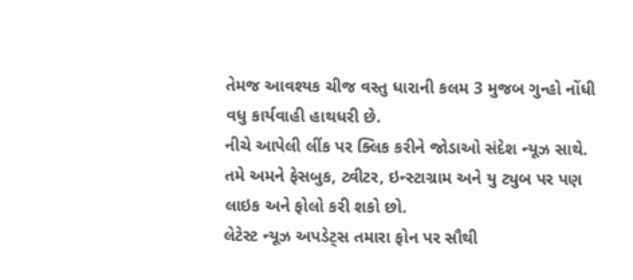તેમજ આવશ્યક ચીજ વસ્તુ ધારાની કલમ 3 મુજબ ગુન્હો નોંધી વધુ કાર્યવાહી હાથધરી છે.
નીચે આપેલી લીંક પર ક્લિક કરીને જોડાઓ સંદેશ ન્યૂઝ સાથે.
તમે અમને ફેસબુક, ટ્વીટર, ઇન્સ્ટાગ્રામ અને યુ ટ્યુબ પર પણ લાઇક અને ફોલો કરી શકો છો.
લેટેસ્ટ ન્યૂઝ અપડેટ્સ તમારા ફોન પર સૌથી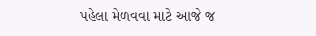પહેલા મેળવવા માટે આજે જ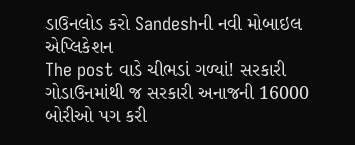ડાઉનલોડ કરો Sandeshની નવી મોબાઇલ એપ્લિકેશન
The post વાડે ચીભડાં ગળ્યાં! સરકારી ગોડાઉનમાંથી જ સરકારી અનાજની 16000 બોરીઓ પગ કરી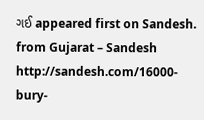ગઈ appeared first on Sandesh.
from Gujarat – Sandesh http://sandesh.com/16000-bury-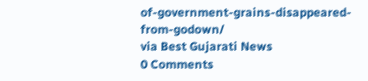of-government-grains-disappeared-from-godown/
via Best Gujarati News
0 Comments